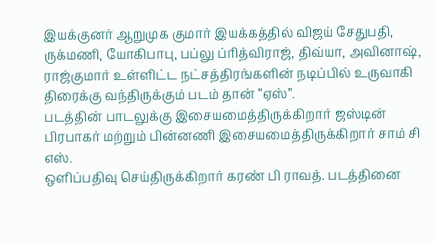இயக்குனர் ஆறுமுக குமார் இயக்கத்தில் விஜய் சேதுபதி, ருக்மணி, யோகிபாபு, பப்லு ப்ரித்விராஜ், திவ்யா, அவினாஷ், ராஜ்குமார் உள்ளிட்ட நட்சத்திரங்களின் நடிப்பில் உருவாகி திரைக்கு வந்திருக்கும் படம் தான் ”ஏஸ்”.
படத்தின் பாடலுக்கு இசையமைத்திருக்கிறார் ஜஸ்டின் பிரபாகர் மற்றும் பின்னணி இசையமைத்திருக்கிறார் சாம் சி எஸ்.
ஒளிப்பதிவு செய்திருக்கிறார் கரண் பி ராவத். படத்தினை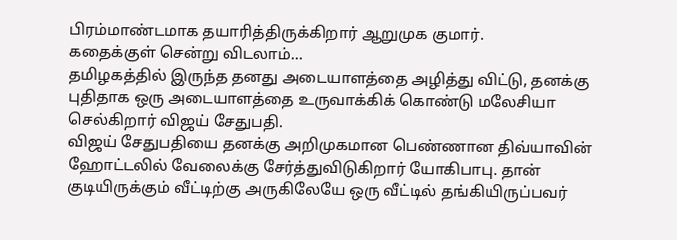பிரம்மாண்டமாக தயாரித்திருக்கிறார் ஆறுமுக குமார்.
கதைக்குள் சென்று விடலாம்…
தமிழகத்தில் இருந்த தனது அடையாளத்தை அழித்து விட்டு, தனக்கு புதிதாக ஒரு அடையாளத்தை உருவாக்கிக் கொண்டு மலேசியா செல்கிறார் விஜய் சேதுபதி.
விஜய் சேதுபதியை தனக்கு அறிமுகமான பெண்ணான திவ்யாவின் ஹோட்டலில் வேலைக்கு சேர்த்துவிடுகிறார் யோகிபாபு. தான் குடியிருக்கும் வீட்டிற்கு அருகிலேயே ஒரு வீட்டில் தங்கியிருப்பவர்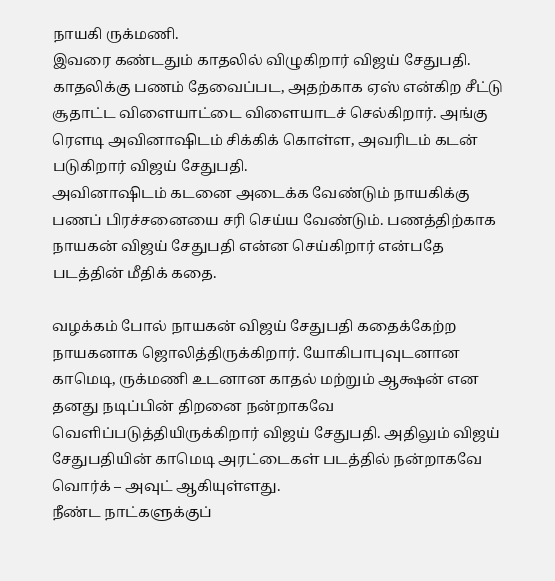நாயகி ருக்மணி.
இவரை கண்டதும் காதலில் விழுகிறார் விஜய் சேதுபதி. காதலிக்கு பணம் தேவைப்பட, அதற்காக ஏஸ் என்கிற சீட்டு சூதாட்ட விளையாட்டை விளையாடச் செல்கிறார். அங்கு ரெளடி அவினாஷிடம் சிக்கிக் கொள்ள, அவரிடம் கடன் படுகிறார் விஜய் சேதுபதி.
அவினாஷிடம் கடனை அடைக்க வேண்டும் நாயகிக்கு பணப் பிரச்சனையை சரி செய்ய வேண்டும். பணத்திற்காக நாயகன் விஜய் சேதுபதி என்ன செய்கிறார் என்பதே படத்தின் மீதிக் கதை.

வழக்கம் போல் நாயகன் விஜய் சேதுபதி கதைக்கேற்ற நாயகனாக ஜொலித்திருக்கிறார். யோகிபாபுவுடனான காமெடி, ருக்மணி உடனான காதல் மற்றும் ஆக்ஷன் என தனது நடிப்பின் திறனை நன்றாகவே வெளிப்படுத்தியிருக்கிறார் விஜய் சேதுபதி. அதிலும் விஜய் சேதுபதியின் காமெடி அரட்டைகள் படத்தில் நன்றாகவே வொர்க் – அவுட் ஆகியுள்ளது.
நீண்ட நாட்களுக்குப்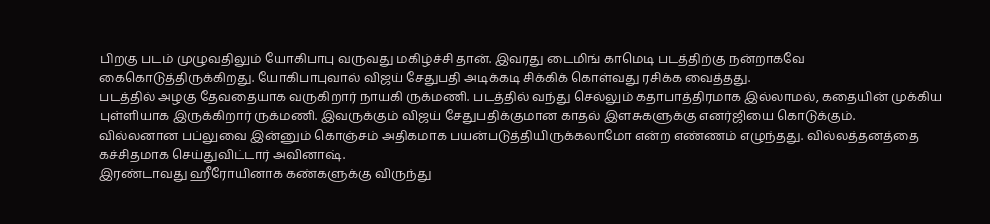பிறகு படம் முழுவதிலும் யோகிபாபு வருவது மகிழ்ச்சி தான். இவரது டைமிங் காமெடி படத்திற்கு நன்றாகவே கைகொடுத்திருக்கிறது. யோகிபாபுவால் விஜய் சேதுபதி அடிக்கடி சிக்கிக் கொள்வது ரசிக்க வைத்தது.
படத்தில் அழகு தேவதையாக வருகிறார் நாயகி ருக்மணி. படத்தில் வந்து செல்லும் கதாபாத்திரமாக இல்லாமல், கதையின் முக்கிய புள்ளியாக இருக்கிறார் ருக்மணி. இவருக்கும் விஜய் சேதுபதிக்குமான காதல் இளசுகளுக்கு எனர்ஜியை கொடுக்கும்.
வில்லனான பப்லுவை இன்னும் கொஞ்சம் அதிகமாக பயன்படுத்தியிருக்கலாமோ என்ற எண்ணம் எழுந்தது. வில்லத்தனத்தை கச்சிதமாக செய்துவிட்டார் அவினாஷ்.
இரண்டாவது ஹீரோயினாக கண்களுக்கு விருந்து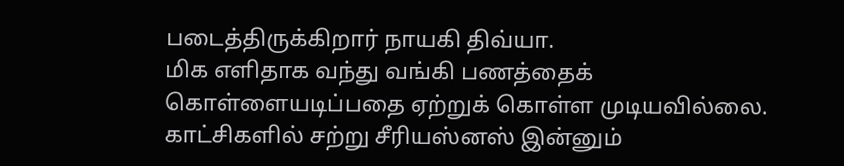படைத்திருக்கிறார் நாயகி திவ்யா.
மிக எளிதாக வந்து வங்கி பணத்தைக் கொள்ளையடிப்பதை ஏற்றுக் கொள்ள முடியவில்லை. காட்சிகளில் சற்று சீரியஸ்னஸ் இன்னும்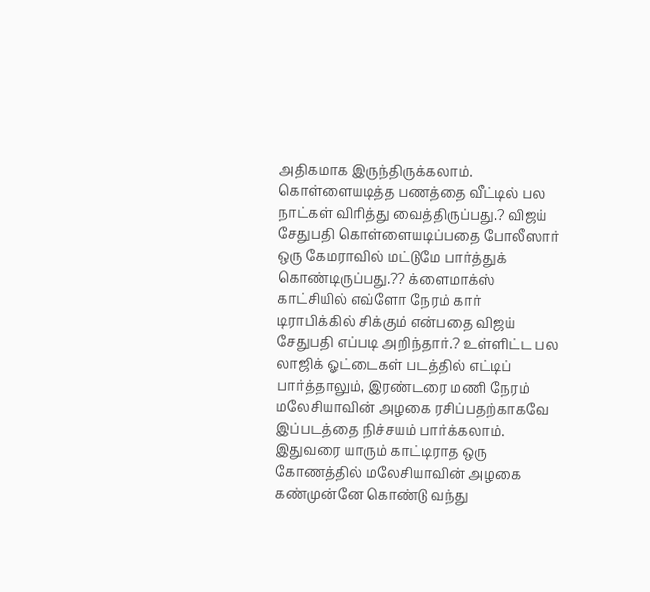அதிகமாக இருந்திருக்கலாம். கொள்ளையடித்த பணத்தை வீட்டில் பல நாட்கள் விரித்து வைத்திருப்பது.? விஜய் சேதுபதி கொள்ளையடிப்பதை போலீஸார் ஒரு கேமராவில் மட்டுமே பார்த்துக் கொண்டிருப்பது.?? க்ளைமாக்ஸ் காட்சியில் எவ்ளோ நேரம் கார் டிராபிக்கில் சிக்கும் என்பதை விஜய் சேதுபதி எப்படி அறிந்தார்.? உள்ளிட்ட பல லாஜிக் ஓட்டைகள் படத்தில் எட்டிப் பார்த்தாலும், இரண்டரை மணி நேரம் மலேசியாவின் அழகை ரசிப்பதற்காகவே இப்படத்தை நிச்சயம் பார்க்கலாம்.
இதுவரை யாரும் காட்டிராத ஒரு கோணத்தில் மலேசியாவின் அழகை கண்முன்னே கொண்டு வந்து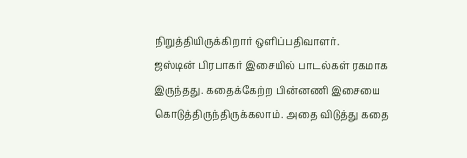நிறுத்தியிருக்கிறார் ஒளிப்பதிவாளர்.
ஜஸ்டின் பிரபாகர் இசையில் பாடல்கள் ரகமாக இருந்தது. கதைக்கேற்ற பின்னணி இசையை கொடுத்திருந்திருக்கலாம். அதை விடுத்து கதை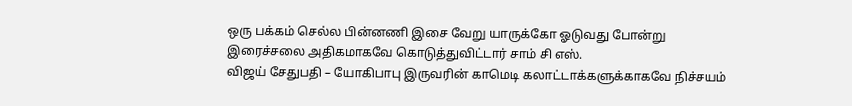ஒரு பக்கம் செல்ல பின்னணி இசை வேறு யாருக்கோ ஓடுவது போன்று இரைச்சலை அதிகமாகவே கொடுத்துவிட்டார் சாம் சி எஸ்.
விஜய் சேதுபதி – யோகிபாபு இருவரின் காமெடி கலாட்டாக்களுக்காகவே நிச்சயம்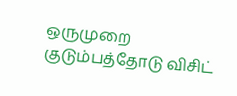ஒருமுறை குடும்பத்தோடு விசிட்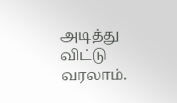அடித்து விட்டு வரலாம்.